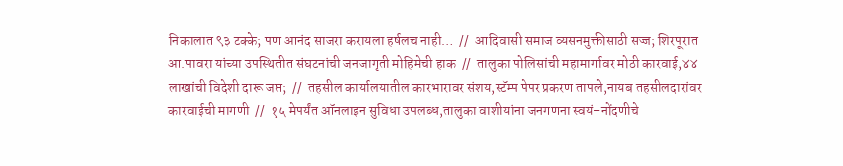निकालात ९३ टक्के; पण आनंद साजरा करायला हर्षलच नाही…  //  आदिवासी समाज व्यसनमुक्तीसाठी सज्ज; शिरपूरात आ.पावरा यांच्या उपस्थितीत संघटनांची जनजागृती मोहिमेची हाक  //  तालुका पोलिसांची महामार्गावर मोठी कारवाई,४४ लाखांची विदेशी दारू जप्त;  //  तहसील कार्यालयातील कारभारावर संशय,स्टॅम्प पेपर प्रकरण तापले,नायब तहसीलदारांवर कारवाईची मागणी  //  १५ मेपर्यंत ऑनलाइन सुविधा उपलब्ध,तालुका वाशीयांना जनगणना स्वयं-नोंदणीचे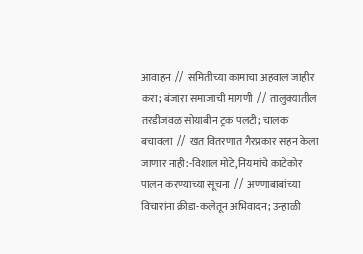आवाहन  //  समितीच्या कामाचा अहवाल जाहीर करा; बंजारा समाजाची मागणी  //  तालुक्यातील तरडीजवळ सोयाबीन ट्रक पलटी; चालक बचावला  //  खत वितरणात गैरप्रकार सहन केला जाणार नाही:-विशाल मोटे,नियमांचे काटेकोर पालन करण्याच्या सूचना  //  अण्णाबाबांच्या विचारांना क्रीडा-कलेतून अभिवादन; उन्हाळी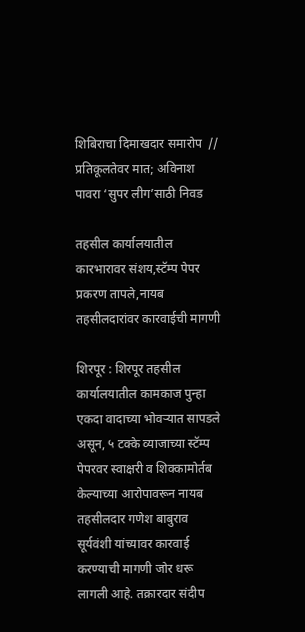शिबिराचा दिमाखदार समारोप  //  प्रतिकूलतेवर मात; अविनाश पावरा ‘सुपर लीग’साठी निवड

तहसील कार्यालयातील कारभारावर संशय,स्टॅम्प पेपर प्रकरण तापले,नायब तहसीलदारांवर कारवाईची मागणी

शिरपूर : शिरपूर तहसील कार्यालयातील कामकाज पुन्हा एकदा वादाच्या भोवऱ्यात सापडले असून, ५ टक्के व्याजाच्या स्टॅम्प पेपरवर स्वाक्षरी व शिक्कामोर्तब केल्याच्या आरोपावरून नायब तहसीलदार गणेश बाबुराव सूर्यवंशी यांच्यावर कारवाई करण्याची मागणी जोर धरू लागली आहे. तक्रारदार संदीप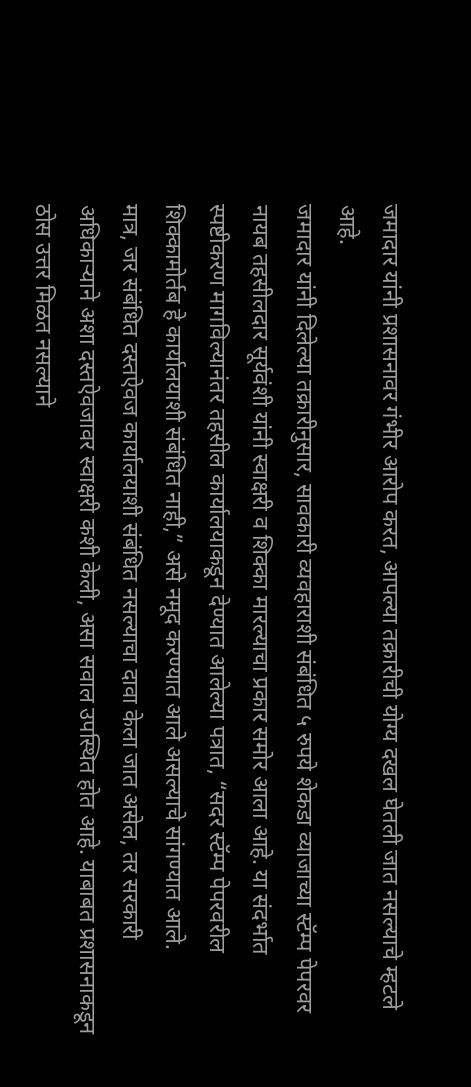जमादार यांनी प्रशासनावर गंभीर आरोप करत, आपल्या तक्रारीची योग्य दखल घेतली जात नसल्याचे म्हटले आहे.
जमादार यांनी दिलेल्या तक्रारीनुसार, सावकारी व्यवहाराशी संबंधित ५ रुपये शेकडा व्याजाच्या स्टॅम्प पेपरवर नायब तहसीलदार सूर्यवंशी यांनी स्वाक्षरी व शिक्का मारल्याचा प्रकार समोर आला आहे. या संदर्भात स्पष्टीकरण मागविल्यानंतर तहसील कार्यालयाकडून देण्यात आलेल्या पत्रात, “सदर स्टॅम्प पेपरवरील शिक्कामोर्तब हे कार्यालयाशी संबंधित नाही,” असे नमूद करण्यात आले असल्याचे सांगण्यात आले.
मात्र, जर संबंधित दस्तऐवज कार्यालयाशी संबंधित नसल्याचा दावा केला जात असेल, तर सरकारी अधिकाऱ्याने अशा दस्तऐवजावर स्वाक्षरी कशी केली, असा सवाल उपस्थित होत आहे. याबाबत प्रशासनाकडून ठोस उत्तर मिळत नसल्याने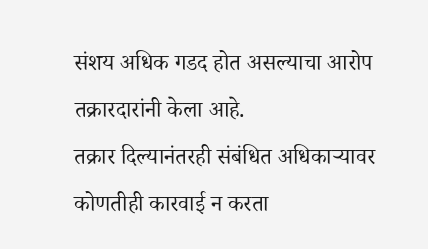संशय अधिक गडद होत असल्याचा आरोप तक्रारदारांनी केला आहे.
तक्रार दिल्यानंतरही संबंधित अधिकाऱ्यावर कोणतीही कारवाई न करता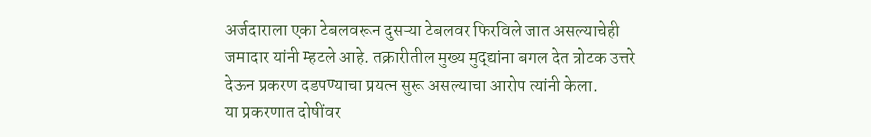अर्जदाराला एका टेबलवरून दुसऱ्या टेबलवर फिरविले जात असल्याचेही जमादार यांनी म्हटले आहे. तक्रारीतील मुख्य मुद्द्यांना बगल देत त्रोटक उत्तरे देऊन प्रकरण दडपण्याचा प्रयत्न सुरू असल्याचा आरोप त्यांनी केला.
या प्रकरणात दोषींवर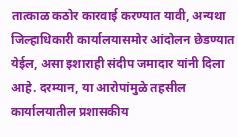तात्काळ कठोर कारवाई करण्यात यावी, अन्यथा जिल्हाधिकारी कार्यालयासमोर आंदोलन छेडण्यात येईल, असा इशाराही संदीप जमादार यांनी दिला आहे. दरम्यान, या आरोपांमुळे तहसील कार्यालयातील प्रशासकीय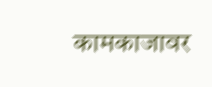कामकाजावर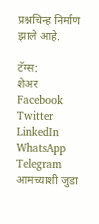प्रश्नचिन्ह निर्माण झाले आहे.

टॅग्स:
शेअर
Facebook
Twitter
LinkedIn
WhatsApp
Telegram
आमच्याशी जुडा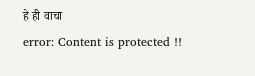हे ही वाचा
error: Content is protected !!